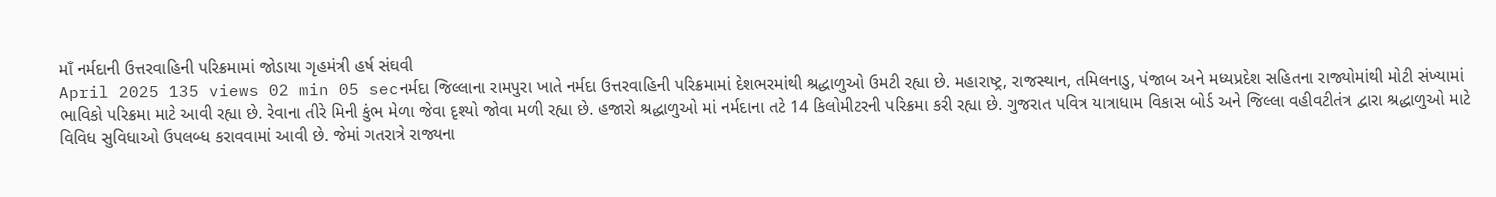માઁ નર્મદાની ઉત્તરવાહિની પરિક્રમામાં જોડાયા ગૃહમંત્રી હર્ષ સંઘવી
April 2025 135 views 02 min 05 secનર્મદા જિલ્લાના રામપુરા ખાતે નર્મદા ઉત્તરવાહિની પરિક્રમામાં દેશભરમાંથી શ્રદ્ધાળુઓ ઉમટી રહ્યા છે. મહારાષ્ટ્ર, રાજસ્થાન, તમિલનાડુ, પંજાબ અને મધ્યપ્રદેશ સહિતના રાજ્યોમાંથી મોટી સંખ્યામાં ભાવિકો પરિક્રમા માટે આવી રહ્યા છે. રેવાના તીરે મિની કુંભ મેળા જેવા દૃશ્યો જોવા મળી રહ્યા છે. હજારો શ્રદ્ધાળુઓ માં નર્મદાના તટે 14 કિલોમીટરની પરિક્રમા કરી રહ્યા છે. ગુજરાત પવિત્ર યાત્રાધામ વિકાસ બોર્ડ અને જિલ્લા વહીવટીતંત્ર દ્વારા શ્રદ્ધાળુઓ માટે વિવિધ સુવિધાઓ ઉપલબ્ધ કરાવવામાં આવી છે. જેમાં ગતરાત્રે રાજ્યના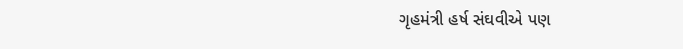ગૃહમંત્રી હર્ષ સંઘવીએ પણ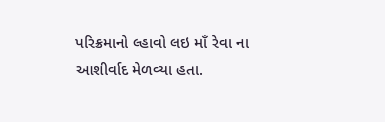પરિક્રમાનો લ્હાવો લઇ માઁ રેવા ના આશીર્વાદ મેળવ્યા હતા.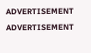ADVERTISEMENT
ADVERTISEMENT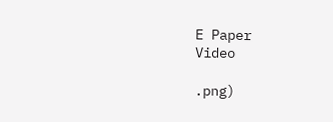E Paper
Video

.png)